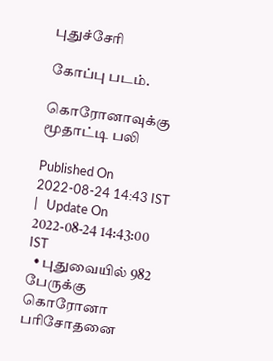புதுச்சேரி

கோப்பு படம்.

கொரோனாவுக்கு மூதாட்டி பலி

Published On 2022-08-24 14:43 IST   |   Update On 2022-08-24 14:43:00 IST
  • புதுவையில் 982 பேருக்கு கொரோனா பரிசோதனை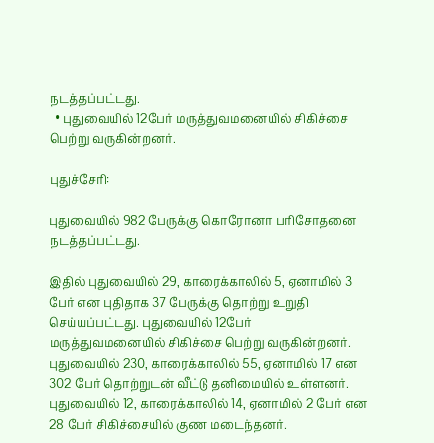நடத்தப்பட்டது.
  • புதுவையில் 12பேர் மருத்துவமனையில் சிகிச்சை பெற்று வருகின்றனர்.

புதுச்சேரி:

புதுவையில் 982 பேருக்கு கொரோனா பரிசோதனை நடத்தப்பட்டது.

இதில் புதுவையில் 29, காரைக்காலில் 5, ஏனாமில் 3 பேர் என புதிதாக 37 பேருக்கு தொற்று உறுதி செய்யப்பட்டது. புதுவையில் 12பேர் மருத்துவமனையில் சிகிச்சை பெற்று வருகின்றனர். புதுவையில் 230, காரைக்காலில் 55, ஏனாமில் 17 என 302 பேர் தொற்றுடன் வீட்டு தனிமையில் உள்ளனர். புதுவையில் 12, காரைக்காலில் 14, ஏனாமில் 2 பேர் என 28 பேர் சிகிச்சையில் குண மடைந்தனர்.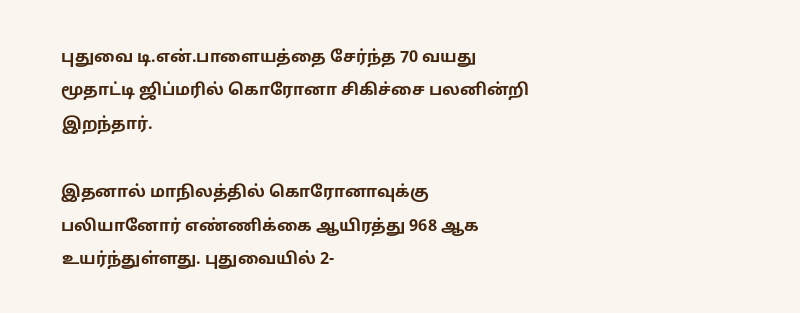புதுவை டி.என்.பாளையத்தை சேர்ந்த 70 வயது மூதாட்டி ஜிப்மரில் கொரோனா சிகிச்சை பலனின்றி இறந்தார்.

இதனால் மாநிலத்தில் கொரோனாவுக்கு பலியானோர் எண்ணிக்கை ஆயிரத்து 968 ஆக உயர்ந்துள்ளது. புதுவையில் 2-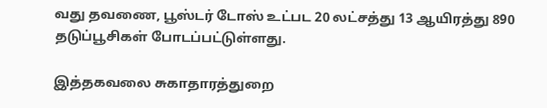வது தவணை, பூஸ்டர் டோஸ் உட்பட 20 லட்சத்து 13 ஆயிரத்து 890 தடுப்பூசிகள் போடப்பட்டுள்ளது.

இத்தகவலை சுகாதாரத்துறை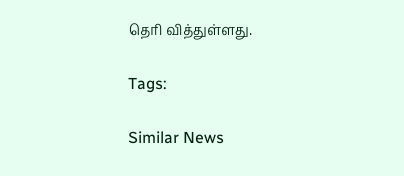தெரி வித்துள்ளது.

Tags:

Similar News